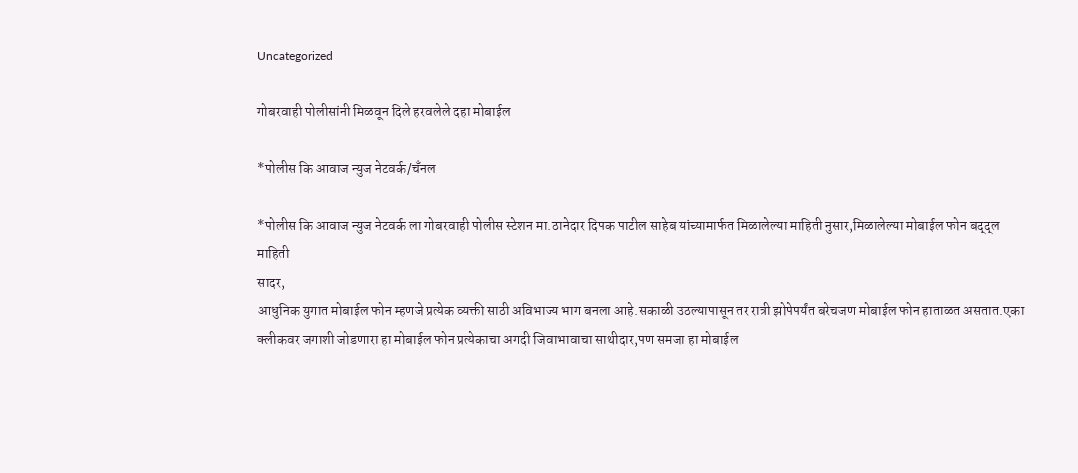Uncategorized

गोबरवाही पोलीसांनी मिळवून दिले हरवलेले दहा मोबाईल

*पोलीस कि आवाज न्युज नेटवर्क/चँनल

*पोलीस कि आवाज न्युज नेटवर्क ला गोबरवाही पोलीस स्टेशन मा.ठानेदार दिपक पाटील साहेब यांच्यामार्फत मिळालेल्या माहिती नुसार,मिळालेल्या मोबाईल फोन बद्द्ल माहिती
सादर,
आधुनिक युगात मोबाईल फोन म्हणजे प्रत्येक व्यक्ती साठी अविभाज्य भाग बनला आहे.सकाळी उठल्यापासून तर रात्री झोपेपर्यंत बरेचजण मोबाईल फोन हाताळत असतात.एका क्लीकवर जगाशी जोडणारा हा मोबाईल फोन प्रत्येकाचा अगदी जिवाभावाचा साथीदार,पण समजा हा मोबाईल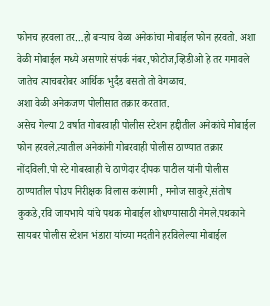फोनच हरवला तर…हो बऱ्याच वेळा अनेकांचा मोबाईल फोन हरवतो. अशा वेळी मोबाईल मध्ये असणारे संपर्क नंबर,फोटोज,व्हिडीओ हे तर गमावले जातेच त्याचबरोबर आर्थिक भुर्दंड बसतो तो वेगळाच.
अशा वेळी अनेकजण पोलीसात तक्रार करतात.
असेच गेल्या 2 वर्षात गोबरवाही पोलीस स्टेशन हद्दीतील अनेकांचे मोबाईल फोन हरवले.त्यातील अनेकांनी गोबरवाही पोलीस ठाण्यात तक्रार नोंदविली.पो स्टे गोबरवाही चे ठाणेदार दीपक पाटील यांनी पोलीस ठाण्यातील पोउप निरीक्षक विलास करंगामी , मनोज साकुरे,संतोष कुकडे,रवि जायभाये यांचे पथक मोबाईल शोधण्यासाठी नेमले.पथकाने सायबर पोलीस स्टेशन भंडारा यांच्या मदतीने हरविलेल्या मोबाईल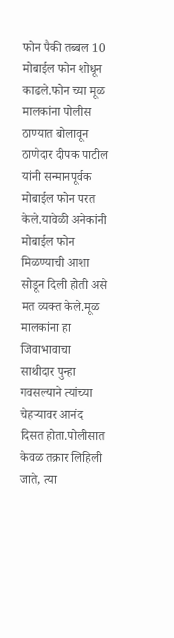फोन पैकी तब्बल 10 मोबाईल फोन शोधून काढले.फोन च्या मूळ मालकांना पोलीस ठाण्यात बोलावून ठाणेदार दीपक पाटील यांनी सन्मानपूर्वक मोबाईल फोन परत केले.यावेळी अनेकांनी मोबाईल फोन मिळण्याची आशा सोडून दिली होती असे मत व्यक्त केले.मूळ मालकांना हा जिवाभावाचा साथीदार पुन्हा गवसल्याने त्यांच्या चेहऱ्यावर आनंद दिसत होता.पोलीसात केवळ तक्रार लिहिली जाते, त्या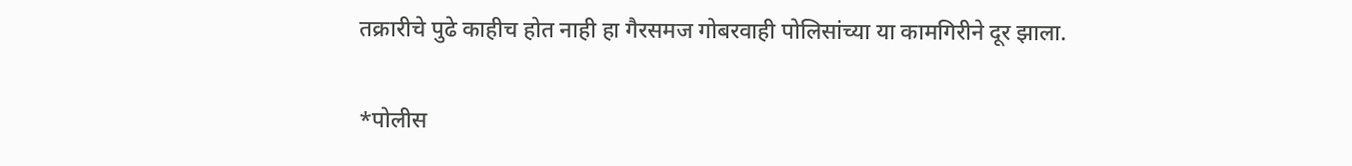तक्रारीचे पुढे काहीच होत नाही हा गैरसमज गोबरवाही पोलिसांच्या या कामगिरीने दूर झाला.

*पोलीस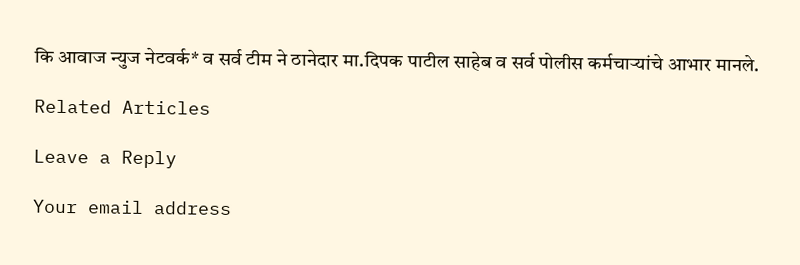कि आवाज न्युज नेटवर्क* व सर्व टीम ने ठानेदार मा.दिपक पाटील साहेब व सर्व पोलीस कर्मचाऱ्यांचे आभार मानले.

Related Articles

Leave a Reply

Your email address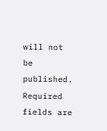will not be published. Required fields are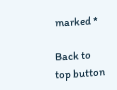marked *

Back to top button